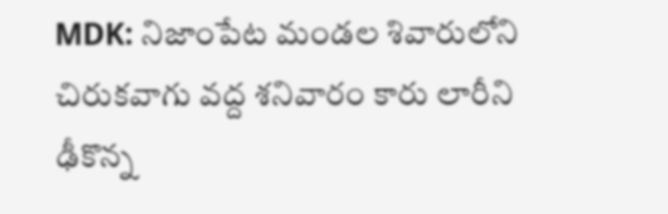MDK: నిజాంపేట మండల శివారులోని చిరుకవాగు వద్ద శనివారం కారు లారీని ఢీకొన్న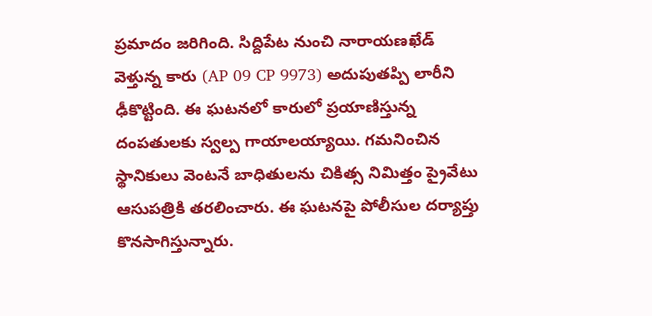ప్రమాదం జరిగింది. సిద్దిపేట నుంచి నారాయణఖేడ్ వెళ్తున్న కారు (AP 09 CP 9973) అదుపుతప్పి లారీని ఢీకొట్టింది. ఈ ఘటనలో కారులో ప్రయాణిస్తున్న దంపతులకు స్వల్ప గాయాలయ్యాయి. గమనించిన స్థానికులు వెంటనే బాధితులను చికిత్స నిమిత్తం ప్రైవేటు ఆసుపత్రికి తరలించారు. ఈ ఘటనపై పోలీసుల దర్యాప్తు కొనసాగిస్తున్నారు.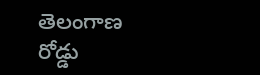తెలంగాణ
రోడ్డు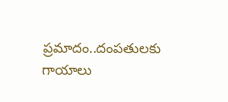ప్రమాదం..దంపతులకు గాయాలు